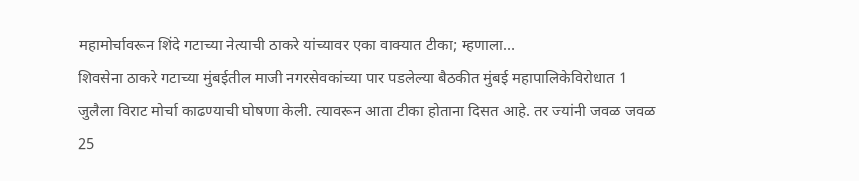महामोर्चावरून शिंदे गटाच्या नेत्याची ठाकरे यांच्यावर एका वाक्यात टीका; म्हणाला…
शिवसेना ठाकरे गटाच्या मुंबईतील माजी नगरसेवकांच्या पार पडलेल्या बैठकीत मुंबई महापालिकेविरोधात 1 जुलैला विराट मोर्चा काढण्याची घोषणा केली. त्यावरून आता टीका होताना दिसत आहे. तर ज्यांनी जवळ जवळ 25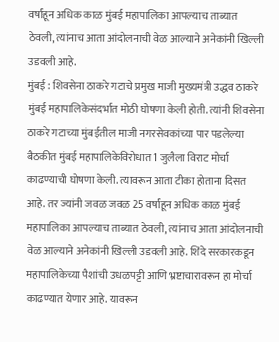वर्षांहून अधिक काळ मुंबई महापालिका आपल्याच ताब्यात ठेवली, त्यांनाच आता आंदोलनाची वेळ आल्याने अनेकांनी खिल्ली उडवली आहे.
मुंबई : शिवसेना ठाकरे गटाचे प्रमुख माजी मुख्यमंत्री उद्धव ठाकरे मुंबई महापालिकेसंदर्भात मोठी घोषणा केली होती. त्यांनी शिवसेना ठाकरे गटाच्या मुंबईतील माजी नगरसेवकांच्या पार पडलेल्या बैठकीत मुंबई महापालिकेविरोधात 1 जुलैला विराट मोर्चा काढण्याची घोषणा केली. त्यावरून आता टीका होताना दिसत आहे. तर ज्यांनी जवळ जवळ 25 वर्षांहून अधिक काळ मुंबई महापालिका आपल्याच ताब्यात ठेवली, त्यांनाच आता आंदोलनाची वेळ आल्याने अनेकांनी खिल्ली उडवली आहे. शिंदे सरकारकडून महापालिकेच्या पैशांची उधळपट्टी आणि भ्रष्टाचारावरून हा मोर्चा काढण्यात येणार आहे. यावरून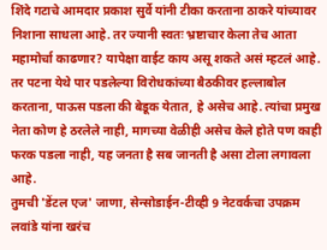शिंदे गटाचे आमदार प्रकाश सुर्वे यांनी टीका करताना ठाकरे यांच्यावर निशाना साधला आहे. तर ज्यानी स्वतः भ्रष्टाचार केला तेच आता महामोर्चा काढणार? यापेक्षा वाईट काय असू शकते असं म्हटलं आहे. तर पटना येथे पार पडलेल्या विरोधकांच्या बैठकीवर हल्लाबोल करताना, पाऊस पडला की बेडूक येतात, हे असेच आहे. त्यांचा प्रमुख नेता कोण हे ठरलेले नाही, मागच्या वेळीही असेच केले होते पण काही फरक पडला नाही, यह जनता है सब जानती है असा टोला लगावला आहे.
तुमची 'डेंटल एज' जाणा, सेन्सोडाईन-टीव्ही 9 नेटवर्कचा उपक्रम
लवांडे यांना खरंच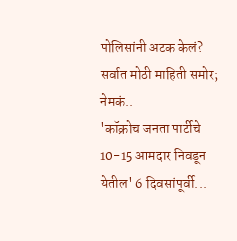पोलिसांनी अटक केलं? सर्वात मोठी माहिती समोर; नेमकं..
'कॉक्रोच जनता पार्टीचे 10-15 आमदार निवडून येतील' 6 दिवसांपूर्वी...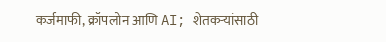कर्जमाफी, क्रॉपलोन आणि AI; शेतकऱ्यांसाठी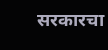सरकारचा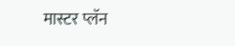मास्टर प्लॅन